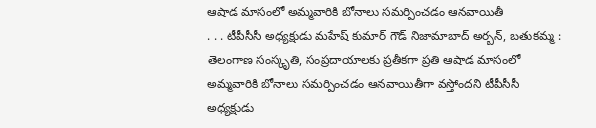ఆషాడ మాసంలో అమ్మవారికి బోనాలు సమర్పించడం ఆనవాయితీ
. . . టీపీసీసీ అధ్యక్షుడు మహేష్ కుమార్ గౌడ్ నిజామాబాద్ అర్బన్, బతుకమ్మ : తెలంగాణ సంస్కృతి, సంప్రదాయాలకు ప్రతీకగా ప్రతి ఆషాడ మాసంలో అమ్మవారికి బోనాలు సమర్పించడం ఆనవాయితీగా వస్తోందని టీపీసీసీ అధ్యక్షుడు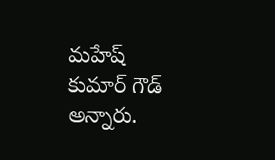మహేష్ కుమార్ గౌడ్ అన్నారు.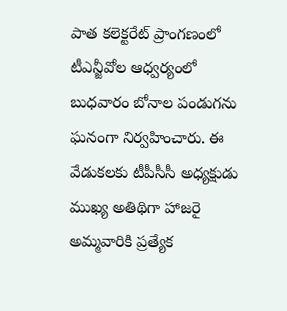పాత కలెక్టరేట్ ప్రాంగణంలో టీఎన్జీవోల ఆధ్వర్యంలో బుధవారం బోనాల పండుగను ఘనంగా నిర్వహించారు. ఈ వేడుకలకు టీపీసీసీ అధ్యక్షుడు ముఖ్య అతిథిగా హాజరై అమ్మవారికి ప్రత్యేక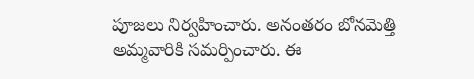పూజలు నిర్వహించారు. అనంతరం బోనమెత్తి అమ్మవారికి సమర్పించారు. ఈ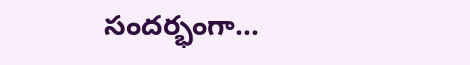సందర్భంగా...